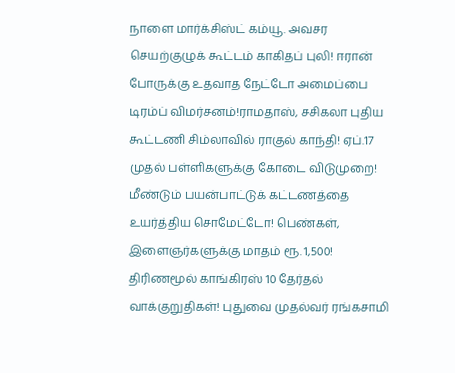நாளை மார்க்சிஸ்ட் கம்யூ. அவசர செயற்குழுக் கூட்டம் காகிதப் புலி! ஈரான் போருக்கு உதவாத நேட்டோ அமைப்பை டிரம்ப் விமர்சனம்!ராமதாஸ், சசிகலா புதிய கூட்டணி சிம்லாவில் ராகுல் காந்தி! ஏப்.17 முதல் பள்ளிகளுக்கு கோடை விடுமுறை! மீண்டும் பயன்பாட்டுக் கட்டணத்தை உயர்த்திய சொமேட்டோ! பெண்கள், இளைஞர்களுக்கு மாதம் ரூ. 1,500! திரிணமூல் காங்கிரஸ் 10 தேர்தல் வாக்குறுதிகள்! புதுவை முதல்வர் ரங்கசாமி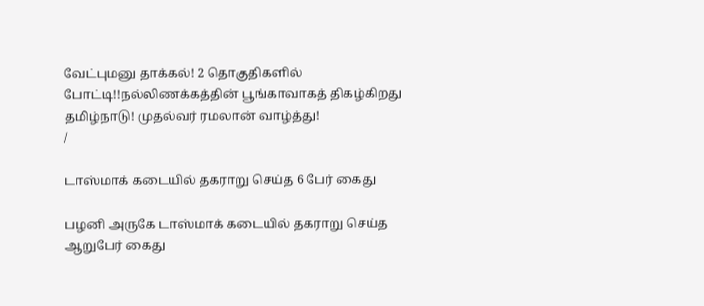வேட்புமனு தாக்கல்! 2 தொகுதிகளில் போட்டி!!நல்லிணக்கத்தின் பூங்காவாகத் திகழ்கிறது தமிழ்நாடு! முதல்வர் ரமலான் வாழ்த்து!
/

டாஸ்மாக் கடையில் தகராறு செய்த 6 பேர் கைது

பழனி அருகே டாஸ்மாக் கடையில் தகராறு செய்த ஆறுபேர் கைது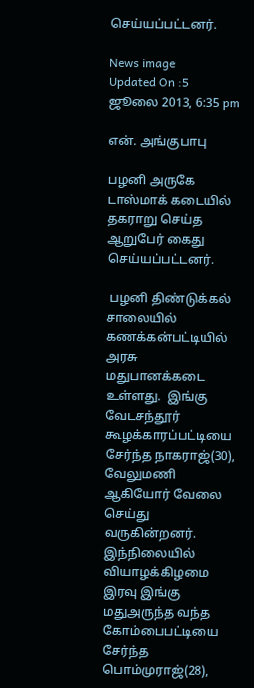செய்யப்பட்டனர்.

News image
Updated On :5 ஜூலை 2013, 6:35 pm

என். அங்குபாபு

பழனி அருகே டாஸ்மாக் கடையில் தகராறு செய்த ஆறுபேர் கைது செய்யப்பட்டனர்.

 பழனி திண்டுக்கல் சாலையில் கணக்கன்பட்டியில் அரசு மதுபானக்கடை உள்ளது.  இங்கு வேடசந்தூர் கூழக்காரப்பட்டியை சேர்ந்த நாகராஜ்(30), வேலுமணி ஆகியோர் வேலை செய்து வருகின்றனர்.  இந்நிலையில் வியாழக்கிழமை இரவு இங்கு மதுஅருந்த வந்த கோம்பைபட்டியை சேர்ந்த பொம்முராஜ்(28),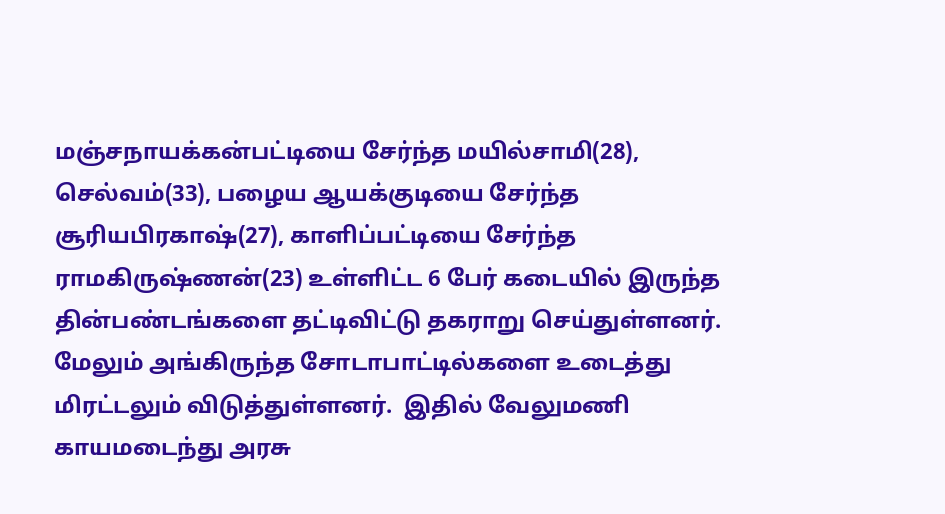மஞ்சநாயக்கன்பட்டியை சேர்ந்த மயில்சாமி(28), செல்வம்(33), பழைய ஆயக்குடியை சேர்ந்த சூரியபிரகாஷ்(27), காளிப்பட்டியை சேர்ந்த ராமகிருஷ்ணன்(23) உள்ளிட்ட 6 பேர் கடையில் இருந்த தின்பண்டங்களை தட்டிவிட்டு தகராறு செய்துள்ளனர்.  மேலும் அங்கிருந்த சோடாபாட்டில்களை உடைத்து மிரட்டலும் விடுத்துள்ளனர்.  இதில் வேலுமணி காயமடைந்து அரசு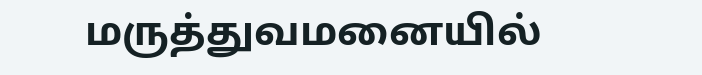மருத்துவமனையில்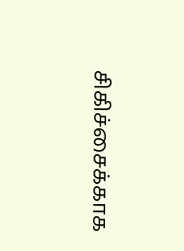சிகிச்சைக்காக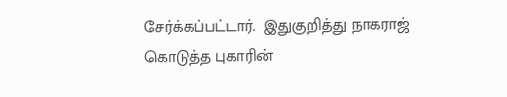சேர்க்கப்பட்டார்.  இதுகுறித்து நாகராஜ் கொடுத்த புகாரின்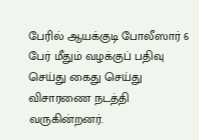பேரில் ஆயக்குடி போலீஸார் 6 பேர் மீதும் வழக்குப் பதிவு செய்து கைது செய்து விசாரணை நடத்தி வருகின்றனர்.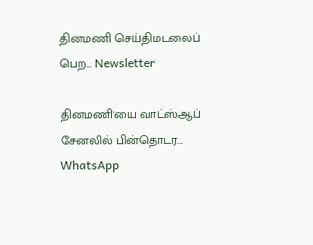தினமணி செய்திமடலைப் பெற... Newsletter

தினமணி'யை வாட்ஸ்ஆப் சேனலில் பின்தொடர... WhatsApp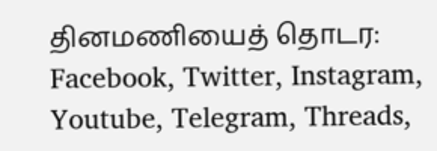தினமணியைத் தொடர: Facebook, Twitter, Instagram, Youtube, Telegram, Threads,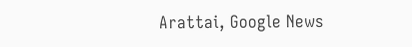Arattai, Google News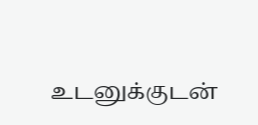உடனுக்குடன்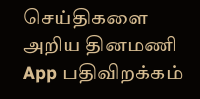செய்திகளை அறிய தினமணி App பதிவிறக்கம்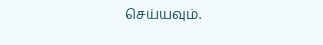செய்யவும்.